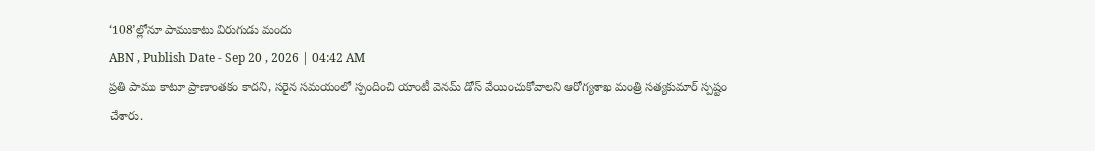‘108’ల్లోనూ పాముకాటు విరుగుడు మందు
ABN , Publish Date - Sep 20 , 2026 | 04:42 AM
ప్రతి పాము కాటూ ప్రాణాంతకం కాదని, సరైన సమయంలో స్పందించి యాంటీ వెనమ్ డోస్ వేయించుకోవాలని ఆరోగ్యశాఖ మంత్రి సత్యకుమార్ స్పష్టం చేశారు.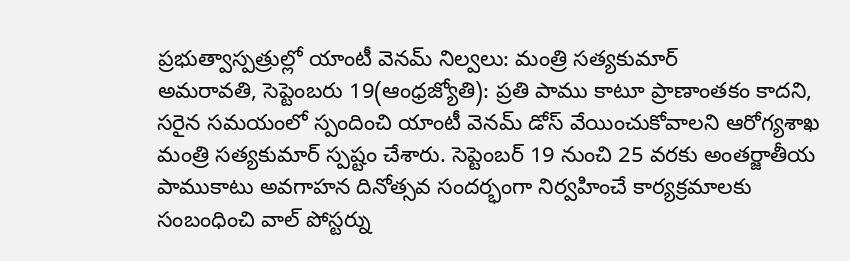ప్రభుత్వాస్పత్రుల్లో యాంటీ వెనమ్ నిల్వలు: మంత్రి సత్యకుమార్
అమరావతి, సెప్టెంబరు 19(ఆంధ్రజ్యోతి): ప్రతి పాము కాటూ ప్రాణాంతకం కాదని, సరైన సమయంలో స్పందించి యాంటీ వెనమ్ డోస్ వేయించుకోవాలని ఆరోగ్యశాఖ మంత్రి సత్యకుమార్ స్పష్టం చేశారు. సెప్టెంబర్ 19 నుంచి 25 వరకు అంతర్జాతీయ పాముకాటు అవగాహన దినోత్సవ సందర్భంగా నిర్వహించే కార్యక్రమాలకు సంబంధించి వాల్ పోస్టర్ను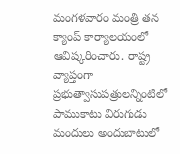మంగళవారం మంత్రి తన క్యాంప్ కార్యాలయంలో ఆవిష్కరించారు. రాష్ట్ర వ్యాప్తంగా ప్రభుత్వాసుపత్రులన్నింటిలో పాముకాటు విరుగుడు మందులు అందుబాటులో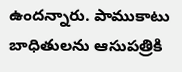ఉందన్నారు. పాముకాటు బాధితులను ఆసుపత్రికి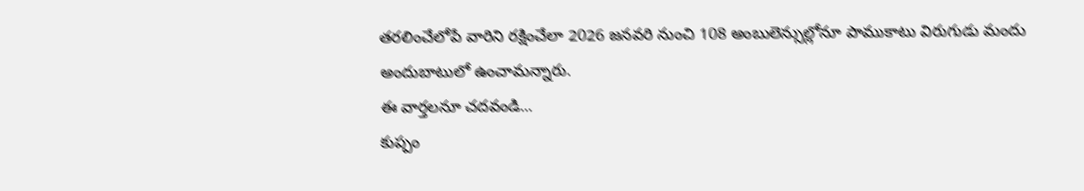తరలించేలోపే వారిని రక్షించేలా 2026 జనవరి నుంచి 108 అంబులెన్సుల్లోనూ పాముకాటు విరుగుడు మందు అందుబాటులో ఉంచామన్నారు.
ఈ వార్తలనూ చదవండి...
కుప్పం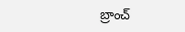బ్రాంచ్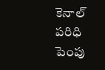కెనాల్ పరిధి పెంపు